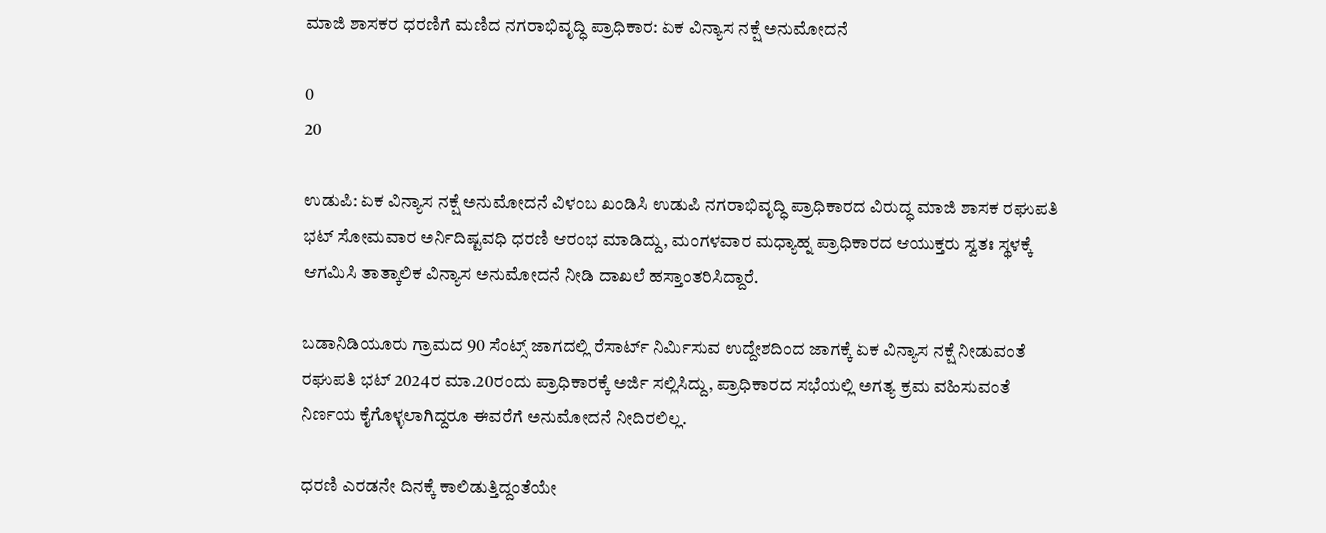ಮಾಜಿ ಶಾಸಕರ ಧರಣಿಗೆ ಮಣಿದ ನಗರಾಭಿವೃದ್ಧಿ ಪ್ರಾಧಿಕಾರ: ಏಕ ವಿನ್ಯಾಸ ನಕ್ಷೆ ಅನುಮೋದನೆ

0
20

ಉಡುಪಿ: ಏಕ ವಿನ್ಯಾಸ ನಕ್ಷೆ ಅನುಮೋದನೆ ವಿಳಂಬ ಖಂಡಿಸಿ ಉಡುಪಿ ನಗರಾಭಿವೃದ್ಧಿ ಪ್ರಾಧಿಕಾರದ ವಿರುದ್ಧ ಮಾಜಿ ಶಾಸಕ ರಘುಪತಿ ಭಟ್ ಸೋಮವಾರ ಅರ್ನಿದಿಷ್ಟವಧಿ ಧರಣಿ ಆರಂಭ ಮಾಡಿದ್ದು, ಮಂಗಳವಾರ ಮಧ್ಯಾಹ್ನ ಪ್ರಾಧಿಕಾರದ ಆಯುಕ್ತರು ಸ್ವತಃ ಸ್ಥಳಕ್ಕೆ ಆಗಮಿಸಿ ತಾತ್ಕಾಲಿಕ ವಿನ್ಯಾಸ ಅನುಮೋದನೆ ನೀಡಿ ದಾಖಲೆ ಹಸ್ತಾಂತರಿಸಿದ್ದಾರೆ.

ಬಡಾನಿಡಿಯೂರು ಗ್ರಾಮದ 90 ಸೆಂಟ್ಸ್ ಜಾಗದಲ್ಲಿ ರೆಸಾರ್ಟ್ ನಿರ್ಮಿಸುವ ಉದ್ದೇಶದಿಂದ ಜಾಗಕ್ಕೆ ಏಕ ವಿನ್ಯಾಸ ನಕ್ಷೆ ನೀಡುವಂತೆ ರಘುಪತಿ ಭಟ್ 2024ರ ಮಾ.20ರಂದು ಪ್ರಾಧಿಕಾರಕ್ಕೆ ಅರ್ಜಿ ಸಲ್ಲಿಸಿದ್ದು, ಪ್ರಾಧಿಕಾರದ ಸಭೆಯಲ್ಲಿ ಅಗತ್ಯ ಕ್ರಮ ವಹಿಸುವಂತೆ ನಿರ್ಣಯ ಕೈಗೊಳ್ಳಲಾಗಿದ್ದರೂ ಈವರೆಗೆ ಅನುಮೋದನೆ ನೀದಿರಲಿಲ್ಲ.

ಧರಣಿ ಎರಡನೇ ದಿನಕ್ಕೆ ಕಾಲಿಡುತ್ತಿದ್ದಂತೆಯೇ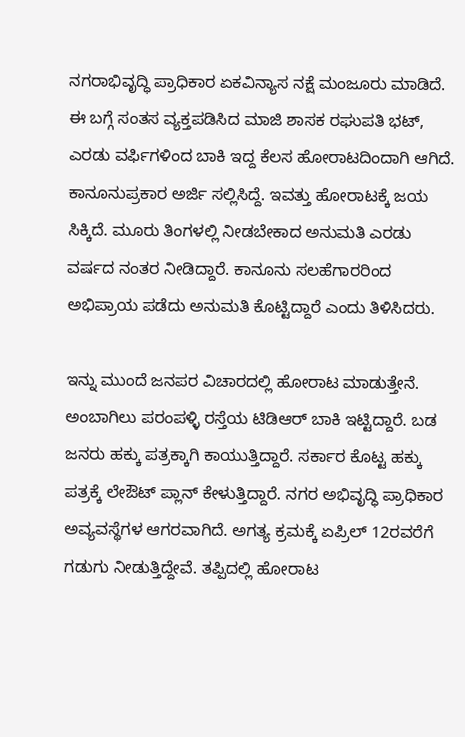ನಗರಾಭಿವೃದ್ಧಿ ಪ್ರಾಧಿಕಾರ ಏಕವಿನ್ಯಾಸ ನಕ್ಷೆ ಮಂಜೂರು ಮಾಡಿದೆ. ಈ ಬಗ್ಗೆ ಸಂತಸ ವ್ಯಕ್ತಪಡಿಸಿದ ಮಾಜಿ ಶಾಸಕ ರಘುಪತಿ ಭಟ್, ಎರಡು ವರ್ಫಿಗಳಿಂದ ಬಾಕಿ ಇದ್ದ ಕೆಲಸ ಹೋರಾಟದಿಂದಾಗಿ ಆಗಿದೆ. ಕಾನೂನುಪ್ರಕಾರ ಅರ್ಜಿ ಸಲ್ಲಿಸಿದ್ದೆ. ಇವತ್ತು ಹೋರಾಟಕ್ಕೆ ಜಯ ಸಿಕ್ಕಿದೆ. ಮೂರು ತಿಂಗಳಲ್ಲಿ ನೀಡಬೇಕಾದ ಅನುಮತಿ ಎರಡು ವರ್ಷದ ನಂತರ ನೀಡಿದ್ದಾರೆ. ಕಾನೂನು ಸಲಹೆಗಾರರಿಂದ ಅಭಿಪ್ರಾಯ ಪಡೆದು ಅನುಮತಿ ಕೊಟ್ಟಿದ್ದಾರೆ ಎಂದು ತಿಳಿಸಿದರು.

ಇನ್ನು ಮುಂದೆ ಜನಪರ ವಿಚಾರದಲ್ಲಿ ಹೋರಾಟ ಮಾಡುತ್ತೇನೆ. ಅಂಬಾಗಿಲು ಪರಂಪಳ್ಳಿ ರಸ್ತೆಯ ಟಿಡಿಆರ್ ಬಾಕಿ ಇಟ್ಟಿದ್ದಾರೆ. ಬಡ ಜನರು ಹಕ್ಕು ಪತ್ರಕ್ಕಾಗಿ ಕಾಯುತ್ತಿದ್ದಾರೆ. ಸರ್ಕಾರ ಕೊಟ್ಟ ಹಕ್ಕು ಪತ್ರಕ್ಕೆ ಲೇಔಟ್ ಪ್ಲಾನ್ ಕೇಳುತ್ತಿದ್ದಾರೆ. ನಗರ ಅಭಿವೃದ್ಧಿ ಪ್ರಾಧಿಕಾರ ಅವ್ಯವಸ್ಥೆಗಳ ಆಗರವಾಗಿದೆ. ಅಗತ್ಯ ಕ್ರಮಕ್ಕೆ ಏಪ್ರಿಲ್ 12ರವರೆಗೆ ಗಡುಗು ನೀಡುತ್ತಿದ್ದೇವೆ. ತಪ್ಪಿದಲ್ಲಿ ಹೋರಾಟ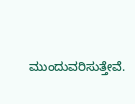ಮುಂದುವರಿಸುತ್ತೇವೆ.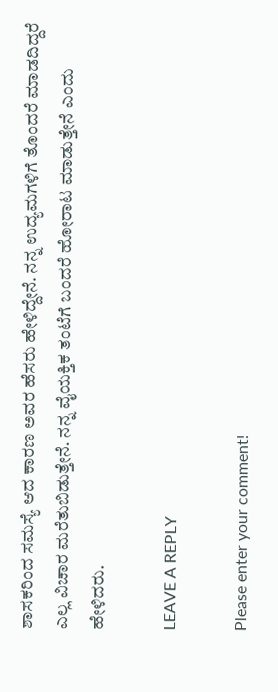ಶಾಸಕರಿಂದ ಸಮಸ್ಯೆ ಆದ ಕಾರಣ ಅವರ ಹೆಸರು ಹೇಳಿದ್ದೇನೆ. ನನ್ನ ಉದ್ಯಮಗಳಿಗೆ ತೊಂದರೆ ಮಾಡದಿದ್ದರೆ ಎಲ್ಲ ವಿಚಾರ ಮರೆತುಬಿಡುತ್ತೇನೆ. ನನ್ನ ವೈಯಕ್ತಿಕ ತಂಟೆಗೆ ಬಂದರೆ ಹೋರಾಟ ಮಾಡುತ್ತೇನೆ ಎಂದು ಹೇಳಿದರು.

LEAVE A REPLY

Please enter your comment!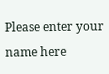Please enter your name here